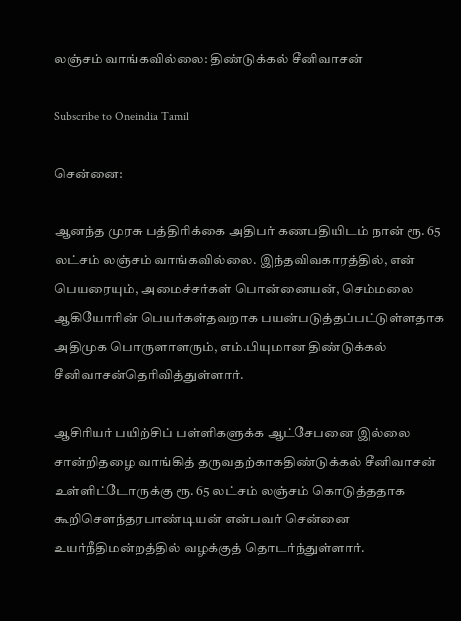லஞ்சம் வாங்கவில்லை: திண்டுக்கல் சீனிவாசன்

Subscribe to Oneindia Tamil

சென்னை:

ஆனந்த முரசு பத்திரிக்கை அதிபர் கணபதியிடம் நான் ரூ. 65 லட்சம் லஞ்சம் வாங்கவில்லை. இந்தவிவகாரத்தில், என் பெயரையும், அமைச்சர்கள் பொன்னையன், செம்மலை ஆகியோரின் பெயர்கள்தவறாக பயன்படுத்தப்பட்டுள்ளதாக அதிமுக பொருளாளரும், எம்.பியுமான திண்டுக்கல் சீனிவாசன்தெரிவித்துள்ளார்.

ஆசிரியர் பயிற்சிப் பள்ளிகளுக்க ஆட்சேபனை இல்லை சான்றிதழை வாங்கித் தருவதற்காகதிண்டுக்கல் சீனிவாசன் உள்ளிட்டோருக்கு ரூ. 65 லட்சம் லஞ்சம் கொடுத்ததாக கூறிசெளந்தரபாண்டியன் என்பவர் சென்னை உயர்நீதிமன்றத்தில் வழக்குத் தொடர்ந்துள்ளார்.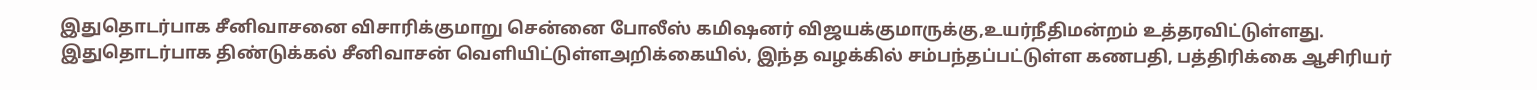இதுதொடர்பாக சீனிவாசனை விசாரிக்குமாறு சென்னை போலீஸ் கமிஷனர் விஜயக்குமாருக்கு,உயர்நீதிமன்றம் உத்தரவிட்டுள்ளது. இதுதொடர்பாக திண்டுக்கல் சீனிவாசன் வெளியிட்டுள்ளஅறிக்கையில், இந்த வழக்கில் சம்பந்தப்பட்டுள்ள கணபதி, பத்திரிக்கை ஆசிரியர்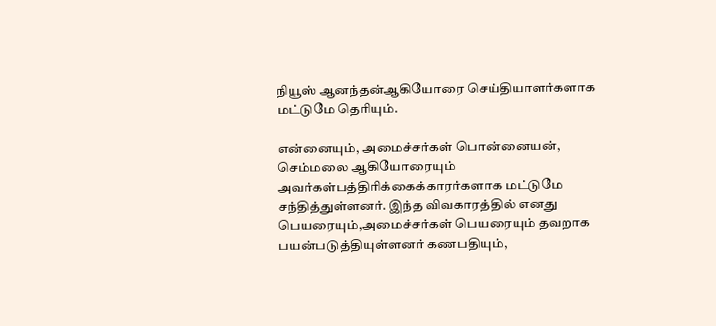நியூஸ் ஆனந்தன்ஆகியோரை செய்தியாளர்களாக மட்டுமே தெரியும்.

என்னையும், அமைச்சர்கள் பொன்னையன், செம்மலை ஆகியோரையும் அவர்கள்பத்திரிக்கைக்காரர்களாக மட்டுமே சந்தித்துள்ளனர். இந்த விவகாரத்தில் எனது பெயரையும்,அமைச்சர்கள் பெயரையும் தவறாக பயன்படுத்தியுள்ளனர் கணபதியும்,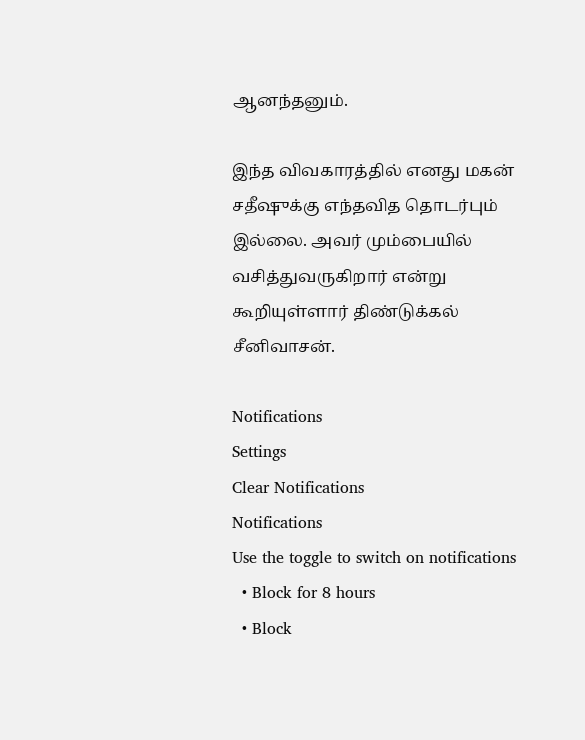ஆனந்தனும்.

இந்த விவகாரத்தில் எனது மகன் சதீஷுக்கு எந்தவித தொடர்பும் இல்லை. அவர் மும்பையில் வசித்துவருகிறார் என்று கூறியுள்ளார் திண்டுக்கல் சீனிவாசன்.

Notifications
Settings
Clear Notifications
Notifications
Use the toggle to switch on notifications
  • Block for 8 hours
  • Block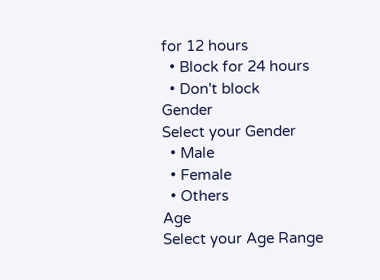for 12 hours
  • Block for 24 hours
  • Don't block
Gender
Select your Gender
  • Male
  • Female
  • Others
Age
Select your Age Range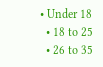• Under 18
  • 18 to 25
  • 26 to 35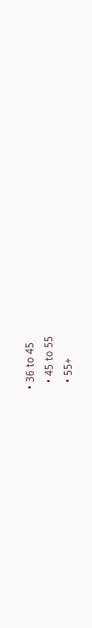• 36 to 45
  • 45 to 55
  • 55+